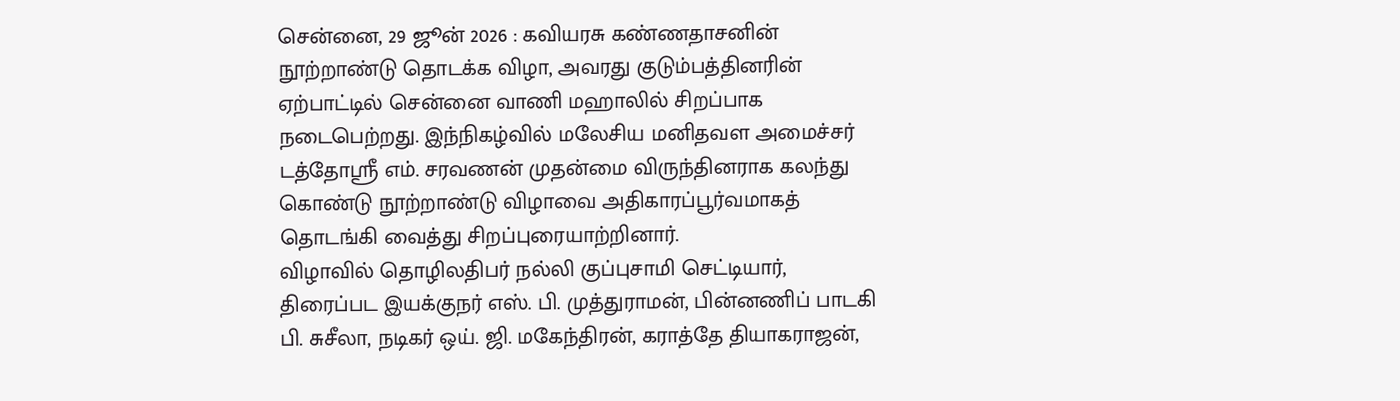சென்னை, 29 ஜூன் 2026 : கவியரசு கண்ணதாசனின் நூற்றாண்டு தொடக்க விழா, அவரது குடும்பத்தினரின் ஏற்பாட்டில் சென்னை வாணி மஹாலில் சிறப்பாக நடைபெற்றது. இந்நிகழ்வில் மலேசிய மனிதவள அமைச்சர் டத்தோஸ்ரீ எம். சரவணன் முதன்மை விருந்தினராக கலந்து கொண்டு நூற்றாண்டு விழாவை அதிகாரப்பூர்வமாகத் தொடங்கி வைத்து சிறப்புரையாற்றினார்.
விழாவில் தொழிலதிபர் நல்லி குப்புசாமி செட்டியார், திரைப்பட இயக்குநர் எஸ். பி. முத்துராமன், பின்னணிப் பாடகி பி. சுசீலா, நடிகர் ஒய். ஜி. மகேந்திரன், கராத்தே தியாகராஜன்,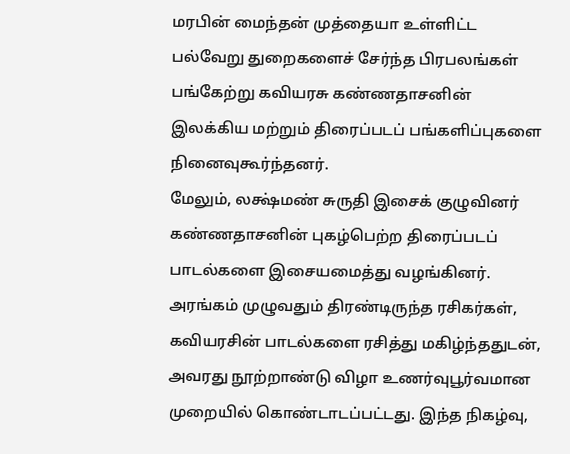மரபின் மைந்தன் முத்தையா உள்ளிட்ட பல்வேறு துறைகளைச் சேர்ந்த பிரபலங்கள் பங்கேற்று கவியரசு கண்ணதாசனின் இலக்கிய மற்றும் திரைப்படப் பங்களிப்புகளை நினைவுகூர்ந்தனர்.
மேலும், லக்ஷ்மண் சுருதி இசைக் குழுவினர் கண்ணதாசனின் புகழ்பெற்ற திரைப்படப் பாடல்களை இசையமைத்து வழங்கினர். அரங்கம் முழுவதும் திரண்டிருந்த ரசிகர்கள், கவியரசின் பாடல்களை ரசித்து மகிழ்ந்ததுடன், அவரது நூற்றாண்டு விழா உணர்வுபூர்வமான முறையில் கொண்டாடப்பட்டது. இந்த நிகழ்வு,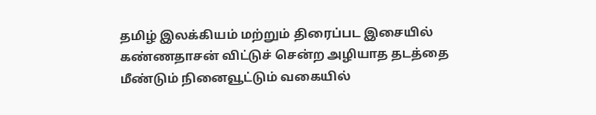தமிழ் இலக்கியம் மற்றும் திரைப்பட இசையில் கண்ணதாசன் விட்டுச் சென்ற அழியாத தடத்தை மீண்டும் நினைவூட்டும் வகையில்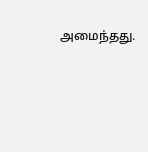அமைந்தது.